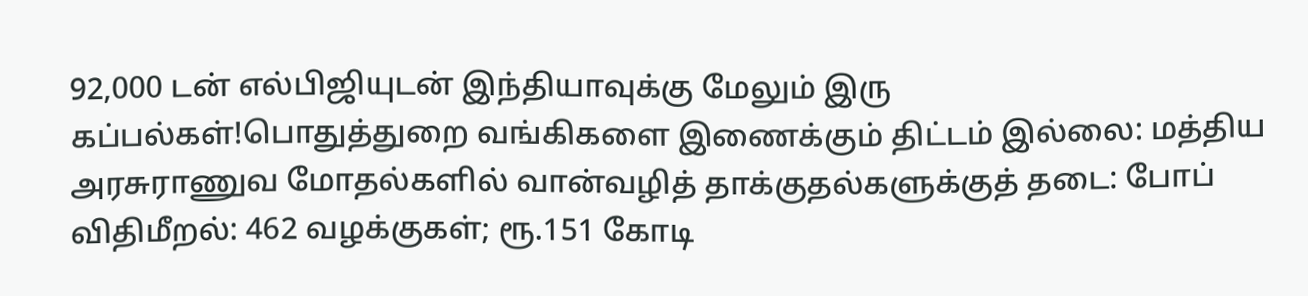92,000 டன் எல்பிஜியுடன் இந்தியாவுக்கு மேலும் இரு கப்பல்கள்!பொதுத்துறை வங்கிகளை இணைக்கும் திட்டம் இல்லை: மத்திய அரசுராணுவ மோதல்களில் வான்வழித் தாக்குதல்களுக்குத் தடை: போப் விதிமீறல்: 462 வழக்குகள்; ரூ.151 கோடி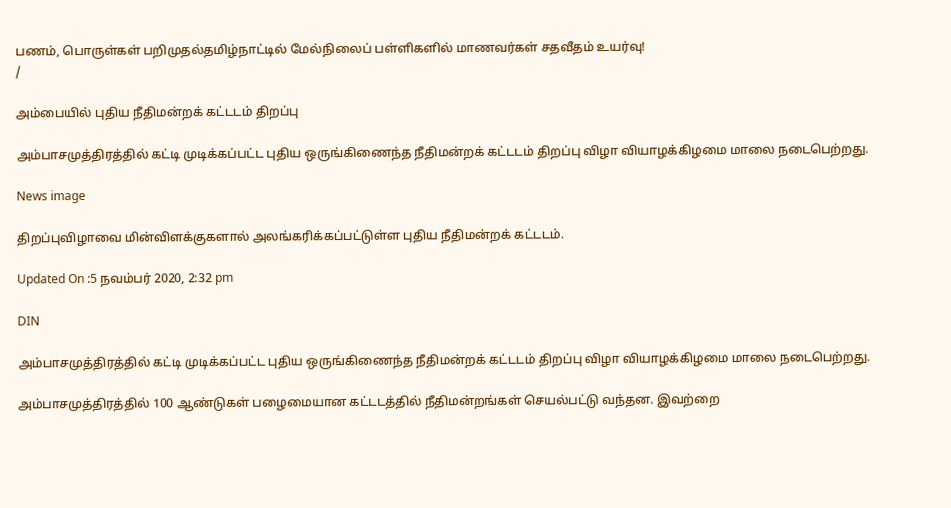பணம், பொருள்கள் பறிமுதல்தமிழ்நாட்டில் மேல்நிலைப் பள்ளிகளில் மாணவர்கள் சதவீதம் உயர்வு!
/

அம்பையில் புதிய நீதிமன்றக் கட்டடம் திறப்பு

அம்பாசமுத்திரத்தில் கட்டி முடிக்கப்பட்ட புதிய ஒருங்கிணைந்த நீதிமன்றக் கட்டடம் திறப்பு விழா வியாழக்கிழமை மாலை நடைபெற்றது.

News image

திறப்புவிழாவை மின்விளக்குகளால் அலங்கரிக்கப்பட்டுள்ள புதிய நீதிமன்றக் கட்டடம்.

Updated On :5 நவம்பர் 2020, 2:32 pm

DIN

அம்பாசமுத்திரத்தில் கட்டி முடிக்கப்பட்ட புதிய ஒருங்கிணைந்த நீதிமன்றக் கட்டடம் திறப்பு விழா வியாழக்கிழமை மாலை நடைபெற்றது.

அம்பாசமுத்திரத்தில் 100 ஆண்டுகள் பழைமையான கட்டடத்தில் நீதிமன்றங்கள் செயல்பட்டு வந்தன. இவற்றை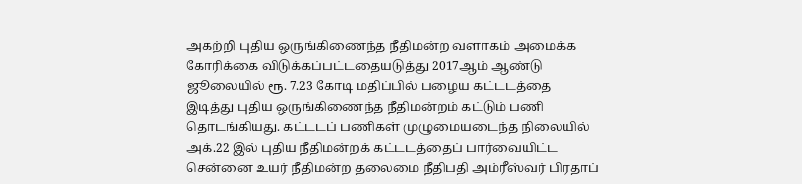அகற்றி புதிய ஒருங்கிணைந்த நீதிமன்ற வளாகம் அமைக்க கோரிக்கை விடுக்கப்பட்டதையடுத்து 2017ஆம் ஆண்டு ஜூலையில் ரூ. 7.23 கோடி மதிப்பில் பழைய கட்டடத்தை இடித்து புதிய ஒருங்கிணைந்த நீதிமன்றம் கட்டும் பணி தொடங்கியது. கட்டடப் பணிகள் முழுமையடைந்த நிலையில் அக்.22 இல் புதிய நீதிமன்றக் கட்டடத்தைப் பார்வையிட்ட சென்னை உயர் நீதிமன்ற தலைமை நீதிபதி அம்ரீஸ்வர் பிரதாப்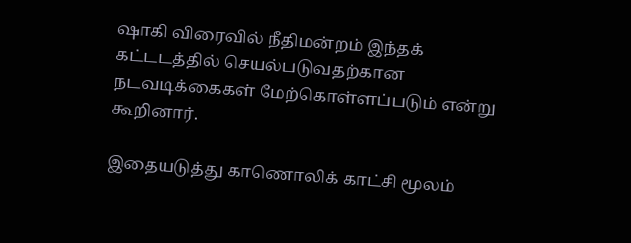ஷாகி விரைவில் நீதிமன்றம் இந்தக் கட்டடத்தில் செயல்படுவதற்கான நடவடிக்கைகள் மேற்கொள்ளப்படும் என்று கூறினார்.

இதையடுத்து காணொலிக் காட்சி மூலம்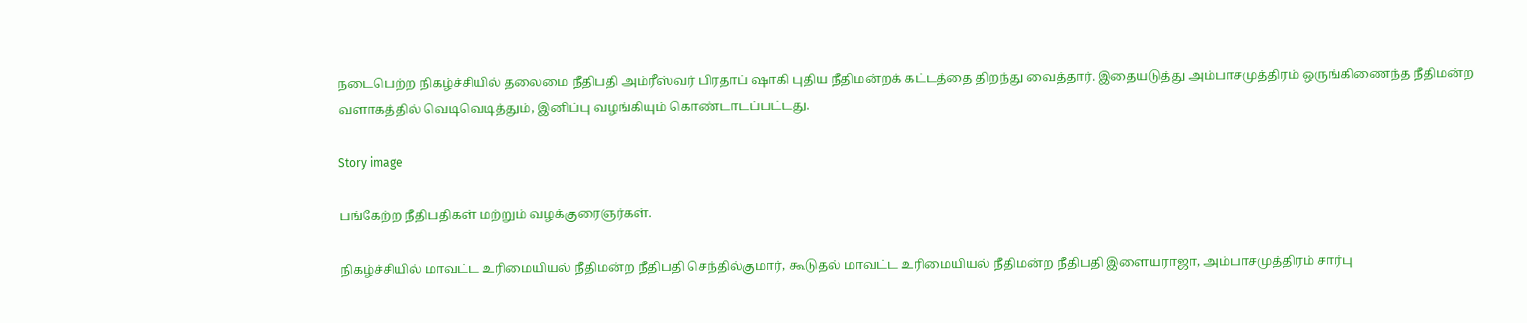நடைபெற்ற நிகழ்ச்சியில் தலைமை நீதிபதி அம்ரீஸ்வர் பிரதாப் ஷாகி புதிய நீதிமன்றக் கட்டத்தை திறந்து வைத்தார். இதையடுத்து அம்பாசமுத்திரம் ஒருங்கிணைந்த நீதிமன்ற வளாகத்தில் வெடிவெடித்தும், இனிப்பு வழங்கியும் கொண்டாடப்பட்டது.

Story image

பங்கேற்ற நீதிபதிகள் மற்றும் வழக்குரைஞர்கள்.

நிகழ்ச்சியில் மாவட்ட உரிமையியல் நீதிமன்ற நீதிபதி செந்தில்குமார், கூடுதல் மாவட்ட உரிமையியல் நீதிமன்ற நீதிபதி இளையராஜா, அம்பாசமுத்திரம் சார்பு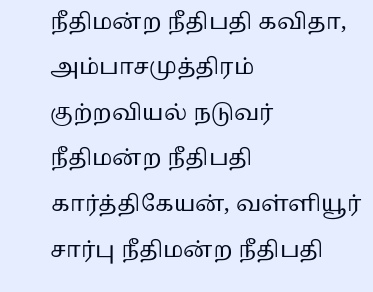நீதிமன்ற நீதிபதி கவிதா, அம்பாசமுத்திரம் குற்றவியல் நடுவர் நீதிமன்ற நீதிபதி கார்த்திகேயன், வள்ளியூர் சார்பு நீதிமன்ற நீதிபதி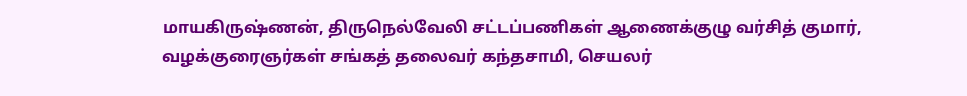மாயகிருஷ்ணன், திருநெல்வேலி சட்டப்பணிகள் ஆணைக்குழு வர்சித் குமார், வழக்குரைஞர்கள் சங்கத் தலைவர் கந்தசாமி, செயலர்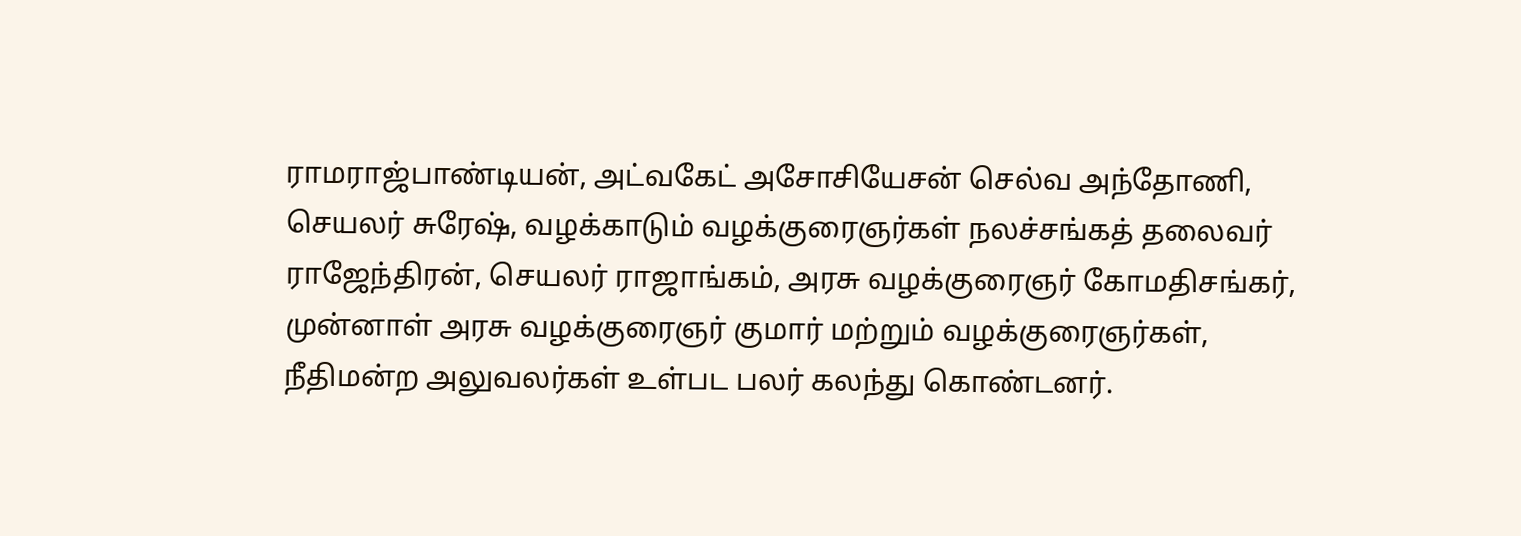ராமராஜ்பாண்டியன், அட்வகேட் அசோசியேசன் செல்வ அந்தோணி, செயலர் சுரேஷ், வழக்காடும் வழக்குரைஞர்கள் நலச்சங்கத் தலைவர் ராஜேந்திரன், செயலர் ராஜாங்கம், அரசு வழக்குரைஞர் கோமதிசங்கர், முன்னாள் அரசு வழக்குரைஞர் குமார் மற்றும் வழக்குரைஞர்கள், நீதிமன்ற அலுவலர்கள் உள்பட பலர் கலந்து கொண்டனர்.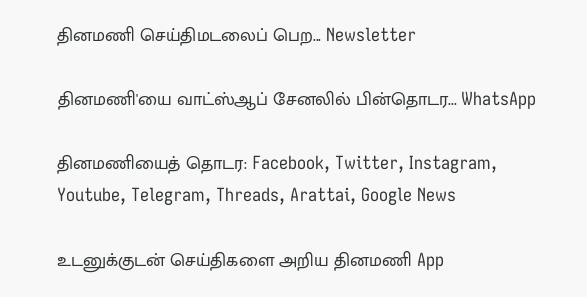தினமணி செய்திமடலைப் பெற... Newsletter

தினமணி'யை வாட்ஸ்ஆப் சேனலில் பின்தொடர... WhatsApp

தினமணியைத் தொடர: Facebook, Twitter, Instagram, Youtube, Telegram, Threads, Arattai, Google News

உடனுக்குடன் செய்திகளை அறிய தினமணி App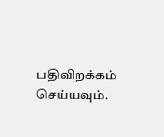பதிவிறக்கம் செய்யவும்.